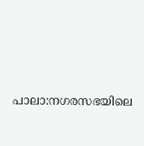പാലാ:നഗരസഭയിലെ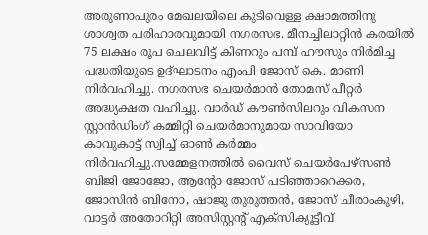അരുണാപുരം മേഖലയിലെ കുടിവെള്ള ക്ഷാമത്തിനു ശാശ്വത പരിഹാരവുമായി നഗരസഭ. മീനച്ചിലാറ്റിൻ കരയിൽ 75 ലക്ഷം രൂപ ചെലവിട്ട് കിണറും പമ്പ് ഹൗസും നിർമിച്ച പദ്ധതിയുടെ ഉദ്ഘാടനം എംപി ജോസ് കെ. മാണി നിർവഹിച്ചു. നഗരസഭ ചെയർമാൻ തോമസ് പീറ്റർ അദ്ധ്യക്ഷത വഹിച്ചു. വാർഡ് കൗൺസിലറും വികസന സ്റ്റാൻഡിംഗ് കമ്മിറ്റി ചെയർമാനുമായ സാവിയോ കാവുകാട്ട് സ്വിച്ച് ഓൺ കർമ്മം നിർവഹിച്ചു.സമ്മേളനത്തിൽ വൈസ് ചെയർപേഴ്സൺ ബിജി ജോജോ, ആന്റോ ജോസ് പടിഞ്ഞാറെക്കര, ജോസിൻ ബിനോ, ഷാജു തുരുത്തൻ, ജോസ് ചീരാംകുഴി, വാട്ടർ അതോറിറ്റി അസിസ്റ്റന്റ് എക്സിക്യൂട്ടീവ്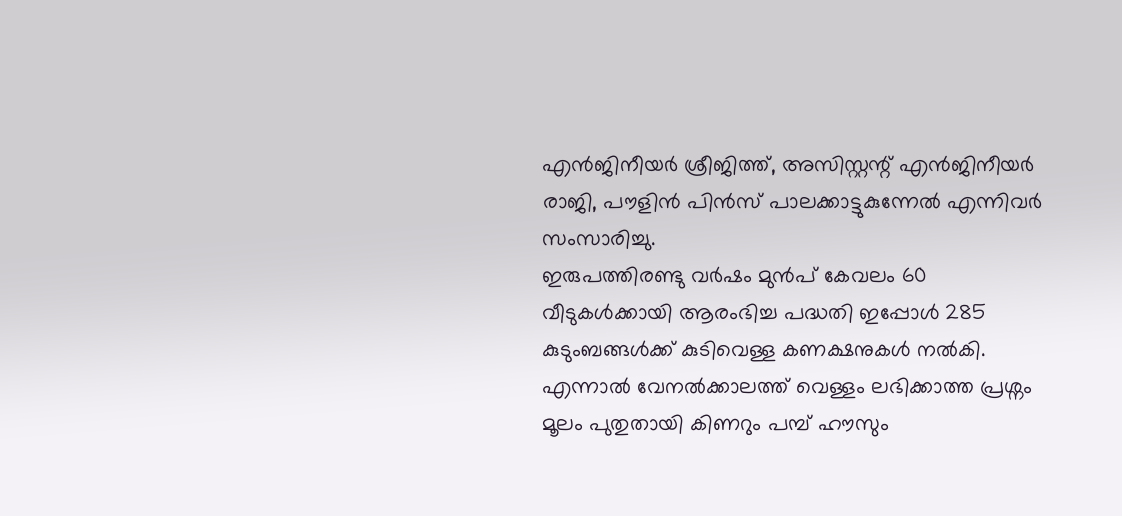എൻജിനീയർ ശ്രീജിത്ത്, അസിസ്റ്റന്റ് എൻജിനീയർ രാജി, പൗളിൻ പിൻസ് പാലക്കാട്ടുകുന്നേൽ എന്നിവർ സംസാരിച്ചു.
ഇരുപത്തിരണ്ടു വർഷം മുൻപ് കേവലം 60 വീടുകൾക്കായി ആരംഭിച്ച പദ്ധതി ഇപ്പോൾ 285 കുടുംബങ്ങൾക്ക് കുടിവെള്ള കണക്ഷനുകൾ നൽകി. എന്നാൽ വേനൽക്കാലത്ത് വെള്ളം ലഭിക്കാത്ത പ്രശ്നം മൂലം പുതുതായി കിണറും പമ്പ് ഹൗസും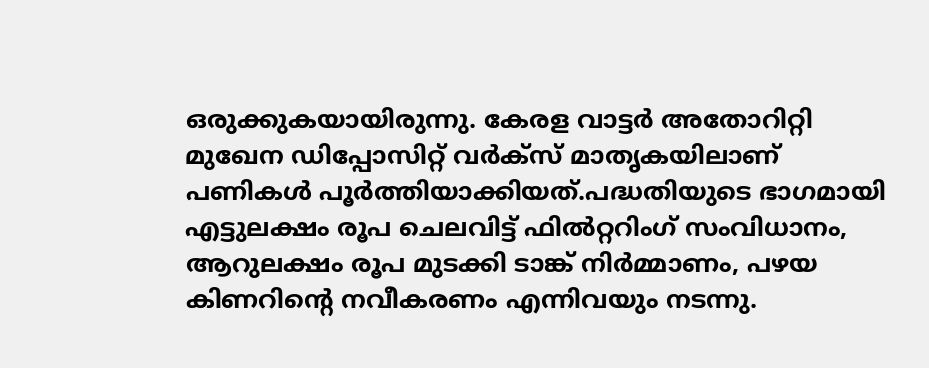ഒരുക്കുകയായിരുന്നു. കേരള വാട്ടർ അതോറിറ്റി മുഖേന ഡിപ്പോസിറ്റ് വർക്സ് മാതൃകയിലാണ് പണികൾ പൂർത്തിയാക്കിയത്.പദ്ധതിയുടെ ഭാഗമായി എട്ടുലക്ഷം രൂപ ചെലവിട്ട് ഫിൽറ്ററിംഗ് സംവിധാനം, ആറുലക്ഷം രൂപ മുടക്കി ടാങ്ക് നിർമ്മാണം, പഴയ കിണറിന്റെ നവീകരണം എന്നിവയും നടന്നു.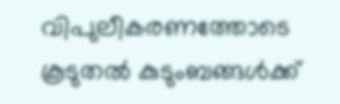വിപുലീകരണത്തോടെ കൂടുതൽ കുടുംബങ്ങൾക്ക്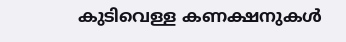കുടിവെള്ള കണക്ഷനുകൾ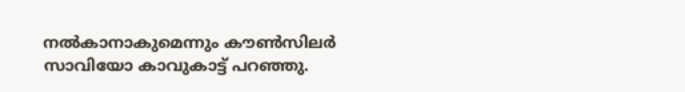നൽകാനാകുമെന്നും കൗൺസിലർ സാവിയോ കാവുകാട്ട് പറഞ്ഞു.